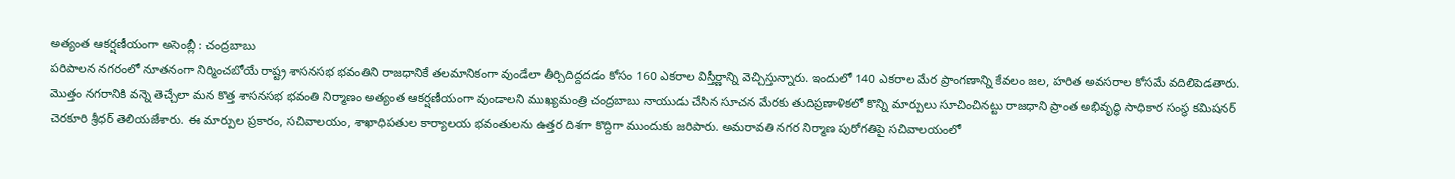అత్యంత ఆకర్షణీయంగా అసెంబ్లీ : చంద్రబాబు
పరిపాలన నగరంలో నూతనంగా నిర్మించబోయే రాష్ట్ర శాసనసభ భవంతిని రాజధానికే తలమానికంగా వుండేలా తీర్చిదిద్దదడం కోసం 160 ఎకరాల విస్తీర్ణాన్ని వెచ్చిస్తున్నారు. ఇందులో 140 ఎకరాల మేర ప్రాంగణాన్ని కేవలం జల, హరిత అవసరాల కోసమే వదిలిపెడతారు. మొత్తం నగరానికి వన్నె తెచ్చేలా మన కొత్త శాసనసభ భవంతి నిర్మాణం అత్యంత ఆకర్షణీయంగా వుండాలని ముఖ్యమంత్రి చంద్రబాబు నాయుడు చేసిన సూచన మేరకు తుదిప్రణాళికలో కొన్ని మార్పులు సూచించినట్టు రాజధాని ప్రాంత అభివృద్ధి సాధికార సంస్థ కమిషనర్ చెరకూరి శ్రీధర్ తెలియజేశారు. ఈ మార్పుల ప్రకారం, సచివాలయం, శాఖాధిపతుల కార్యాలయ భవంతులను ఉత్తర దిశగా కొద్దిగా ముందుకు జరిపారు. అమరావతి నగర నిర్మాణ పురోగతిపై సచివాలయంలో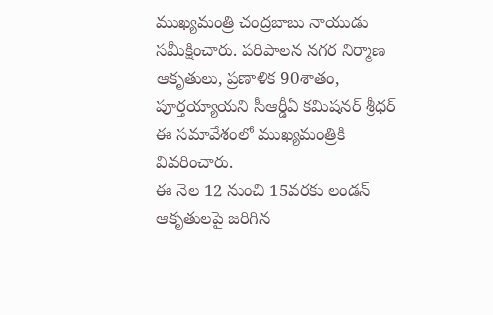ముఖ్యమంత్రి చంద్రబాబు నాయుడు సమీక్షించారు. పరిపాలన నగర నిర్మాణ ఆకృతులు, ప్రణాళిక 90శాతం, పూర్తయ్యాయని సీఆర్డీఏ కమిషనర్ శ్రీధర్ ఈ సమావేశంలో ముఖ్యమంత్రికి వివరించారు.
ఈ నెల 12 నుంచి 15వరకు లండన్ ఆకృతులపై జరిగిన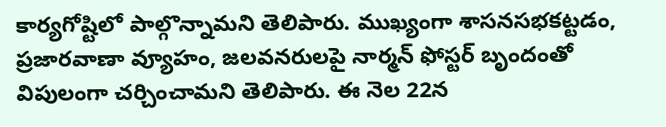కార్యగోష్టిలో పాల్గొన్నామని తెలిపారు. ముఖ్యంగా శాసనసభకట్టడం, ప్రజారవాణా వ్యూహం, జలవనరులపై నార్మన్ ఫోస్టర్ బృందంతో విపులంగా చర్చించామని తెలిపారు. ఈ నెల 22న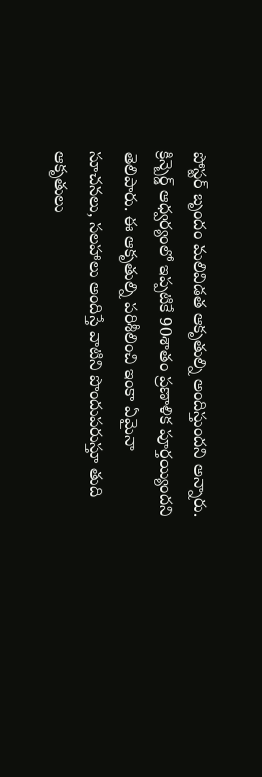పోస్టర్ బృందం మలివిడత ఆకృతుల్ని అందిస్తుందని అన్నారు. క్రిన్బెర్డ్ ఆధ్వర్యంలో ఇప్పటికే 90శాతం ప్రణాళిక పూర్తయ్యిందని తెలిపారు. ఈ ఆకృతుల్ని పరిశీలించి ఇంకా ఏమైనా సూచనలు, సలహాలు అందిస్తే వాటిని పొందుపరుస్తూ తుది ఆకృతులు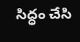సిద్ధం చేసి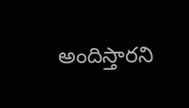అందిస్తారని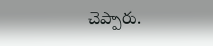చెప్పారు.